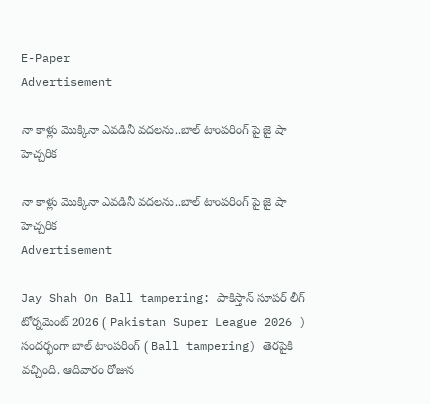E-Paper
Advertisement

నా కాళ్లు మొక్కినా ఎవ‌డినీ వ‌ద‌ల‌ను..బాల్ టాంప‌రింగ్ పై జై షా హెచ్చ‌రిక‌

నా కాళ్లు మొక్కినా ఎవ‌డినీ వ‌ద‌ల‌ను..బాల్ టాంప‌రింగ్ పై జై షా హెచ్చ‌రిక‌
Advertisement

Jay Shah On Ball tampering: పాకిస్తాన్ సూపర్ లీగ్ టోర్నమెంట్ 2026 ( Pakistan Super League 2026 ) సందర్భంగా బాల్ టాంపరింగ్ ( Ball tampering) తెరపైకి వచ్చింది. ఆదివారం రోజున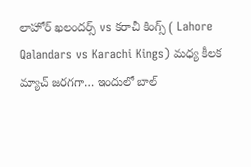లాహోర్ ఖలందర్స్ vs కరాచీ కింగ్స్ ( Lahore Qalandars vs Karachi Kings) మధ్య కీలక మ్యాచ్ జరగగా… ఇందులో బాల్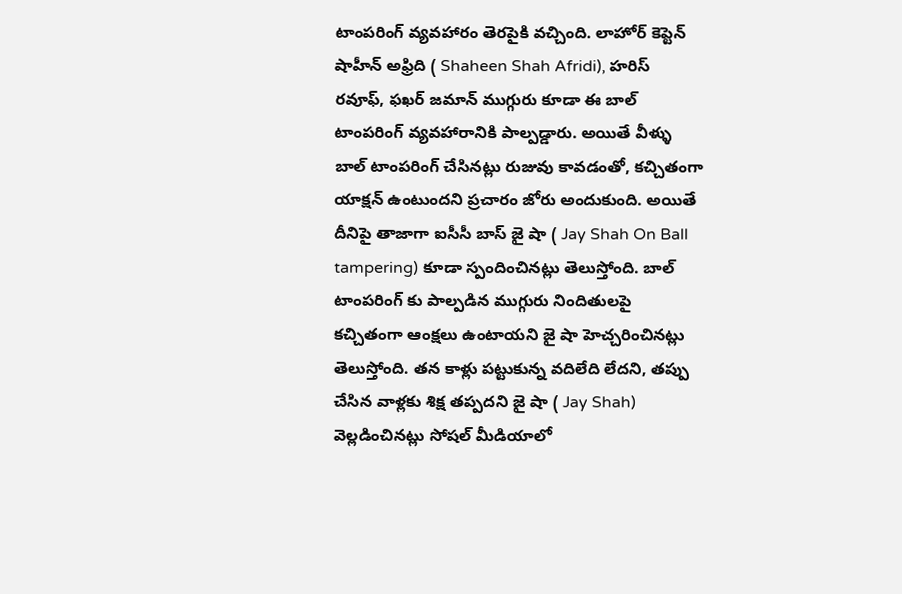టాంపరింగ్ వ్యవహారం తెరపైకి వచ్చింది. లాహోర్ కెప్టెన్ షాహీన్ అఫ్రిది ( Shaheen Shah Afridi), హరిస్ ర‌వూఫ్‌, ఫఖ‌ర్ జమాన్ ముగ్గురు కూడా ఈ బాల్ టాంపరింగ్ వ్యవహారానికి పాల్పడ్డారు. అయితే వీళ్ళు బాల్ టాంపరింగ్ చేసినట్లు రుజువు కావడంతో, కచ్చితంగా యాక్షన్ ఉంటుందని ప్రచారం జోరు అందుకుంది. అయితే దీనిపై తాజాగా ఐసీసీ బాస్ జై షా ( Jay Shah On Ball tampering) కూడా స్పందించినట్లు తెలుస్తోంది. బాల్ టాంపరింగ్ కు పాల్పడిన ముగ్గురు నిందితులపై కచ్చితంగా ఆంక్షలు ఉంటాయని జై షా హెచ్చరించినట్లు తెలుస్తోంది. తన కాళ్లు పట్టుకున్న వదిలేది లేదని, త‌ప్పు చేసిన వాళ్ల‌కు శిక్ష త‌ప్ప‌ద‌ని జై షా ( Jay Shah) వెల్లడించినట్లు సోషల్ మీడియాలో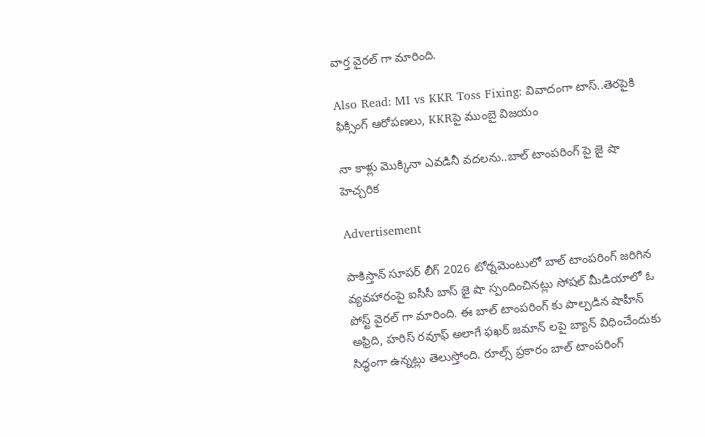వార్త వైరల్ గా మారింది.

Also Read: MI vs KKR Toss Fixing: వివాదంగా టాస్..తెర‌పైకి ఫిక్సింగ్ ఆరోప‌ణ‌లు, KKRపై ముంబై విజ‌యం

నా కాళ్లు మొక్కినా ఎవ‌డినీ వ‌ద‌ల‌ను..బాల్ టాంప‌రింగ్ పై జై షా హెచ్చ‌రిక‌

Advertisement

పాకిస్తాన్ సూపర్ లీగ్ 2026 టోర్నమెంటులో బాల్ టాంపరింగ్ జరిగిన వ్యవహారంపై ఐసీసీ బాస్ జై షా స్పందించినట్లు సోషల్ మీడియాలో ఓ పోస్ట్ వైరల్ గా మారింది. ఈ బాల్ టాంపరింగ్ కు పాల్పడిన షాహీన్ అఫ్రిది, హ‌రిస్ ర‌వూఫ్‌ అలాగే ఫఖ‌ర్ జమాన్ ల‌పై బ్యాన్ విధించేందుకు సిద్ధంగా ఉన్నట్లు తెలుస్తోంది. రూల్స్ ప్రకారం బాల్ టాంపరింగ్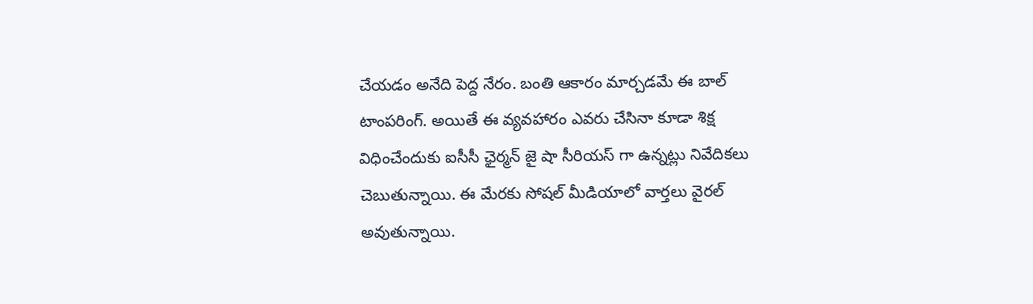చేయడం అనేది పెద్ద నేరం. బంతి ఆకారం మార్చడమే ఈ బాల్ టాంపరింగ్. అయితే ఈ వ్యవహారం ఎవరు చేసినా కూడా శిక్ష విధించేందుకు ఐసీసీ ఛైర్మ‌న్ జై షా సీరియస్ గా ఉన్నట్లు నివేదికలు చెబుతున్నాయి. ఈ మేర‌కు సోషల్ మీడియాలో వార్త‌లు వైర‌ల్ అవుతున్నాయి.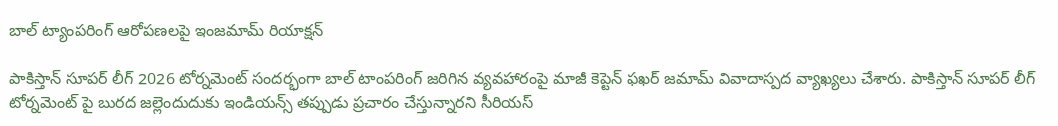బాల్ ట్యాంపరింగ్ ఆరోపణలపై ఇంజ‌మామ్ రియాక్ష‌న్‌

పాకిస్తాన్ సూపర్ లీగ్ 2026 టోర్నమెంట్ సందర్భంగా బాల్ టాంపరింగ్ జరిగిన వ్యవహారంపై మాజీ కెప్టెన్ ఫ‌ఖ‌ర్‌ జమామ్ వివాదాస్పద వ్యాఖ్యలు చేశారు. పాకిస్తాన్ సూపర్ లీగ్ టోర్నమెంట్ పై బురద జల్లెందుదుకు ఇండియన్స్ తప్పుడు ప్రచారం చేస్తున్నారని సీరియస్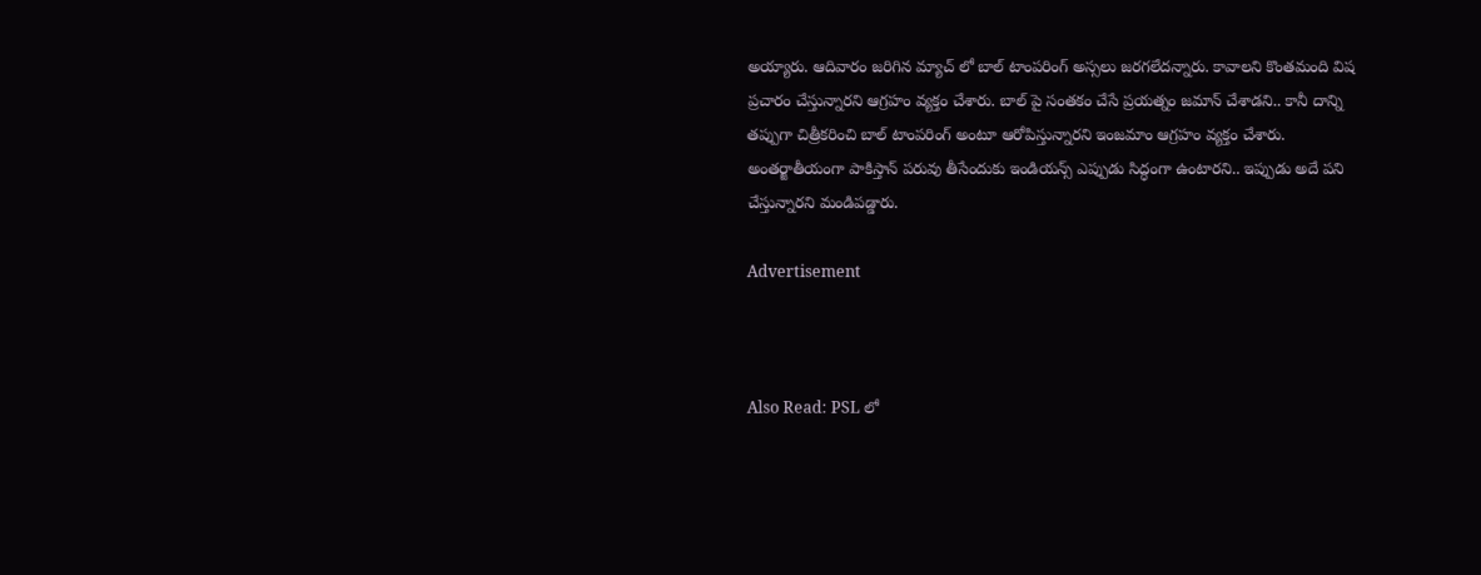అయ్యారు. ఆదివారం జరిగిన మ్యాచ్ లో బాల్ టాంపరింగ్ అస్సలు జరగలేదన్నారు. కావాలని కొంతమంది విష ప్రచారం చేస్తున్నారని ఆగ్రహం వ్యక్తం చేశారు. బాల్ పై సంతకం చేసే ప్రయత్నం జమాన్ చేశాడని.. కానీ దాన్ని తప్పుగా చిత్రీకరించి బాల్ టాంపరింగ్ అంటూ ఆరోపిస్తున్నారని ఇంజమాం ఆగ్రహం వ్యక్తం చేశారు. అంతర్జాతీయంగా పాకిస్తాన్ పరువు తీసేందుకు ఇండియన్స్ ఎప్పుడు సిద్ధంగా ఉంటారని.. ఇప్పుడు అదే పని చేస్తున్నారని మండిపడ్డారు.

Advertisement



Also Read: PSL లో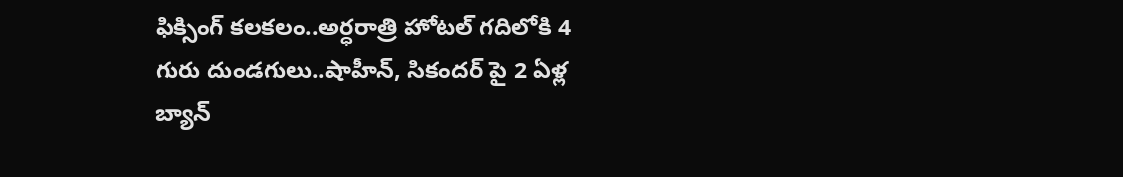ఫిక్సింగ్ క‌ల‌క‌లం..అర్ధ‌రాత్రి హోట‌ల్ గ‌దిలోకి 4 గురు దుండ‌గులు..షాహీన్‌, సికంద‌ర్ పై 2 ఏళ్ల బ్యాన్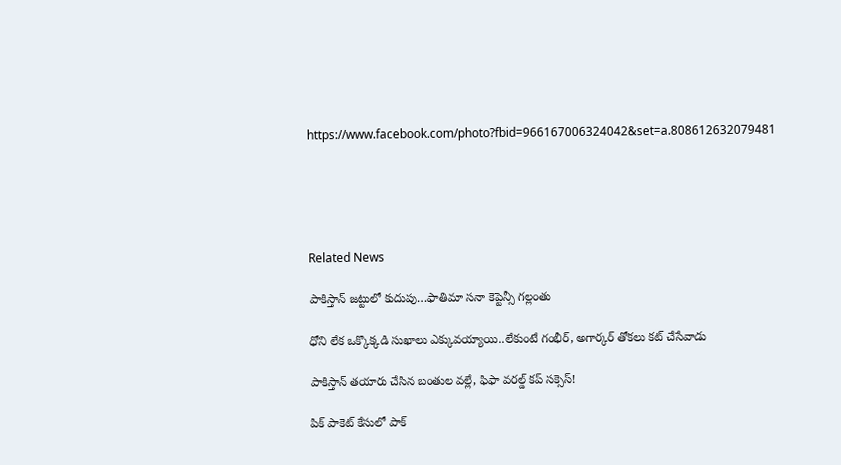https://www.facebook.com/photo?fbid=966167006324042&set=a.808612632079481





Related News

పాకిస్తాన్ జ‌ట్టులో కుదుపు…ఫాతిమా స‌నా కెప్టెన్సీ గ‌ల్లంతు

ధోని లేక ఒక్కొక్క‌డి సుఖాలు ఎక్కువ‌య్యాయి..లేకుంటే గంభీర్‌, అగార్క‌ర్ తోక‌లు క‌ట్ చేసేవాడు

పాకిస్తాన్ త‌యారు చేసిన బంతుల వ‌ల్లే, ఫిఫా వరల్డ్ కప్ స‌క్సెస్!

పిక్ పాకెట్ కేసులో పాక్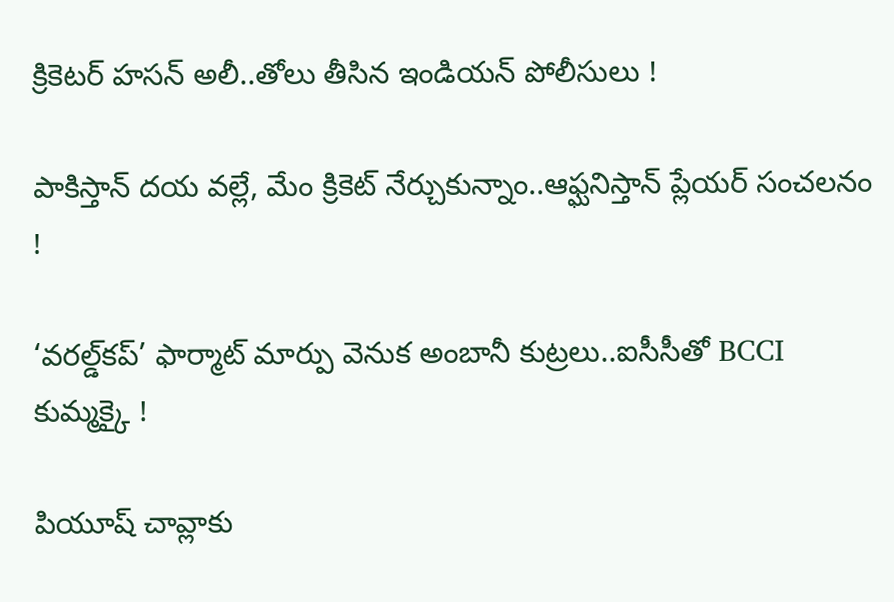క్రికెట‌ర్ హసన్ అలీ..తోలు తీసిన ఇండియ‌న్‌ పోలీసులు !

పాకిస్తాన్ ద‌య వ‌ల్లే, మేం క్రికెట్ నేర్చుకున్నాం..ఆఫ్ఘనిస్తాన్ ప్లేయ‌ర్ సంచ‌ల‌నం !

‘వరల్డ్‌కప్‌’ ఫార్మాట్‌ మార్పు వెనుక అంబానీ కుట్ర‌లు..ఐసీసీతో BCCI కుమ్మ‌క్కై !

పియూష్ చావ్లాకు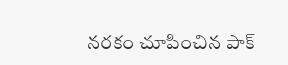న‌ర‌కం చూపించిన‌ పాక్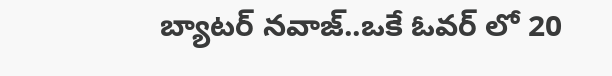బ్యాట‌ర్ న‌వాజ్..ఒకే ఓవ‌ర్ లో 20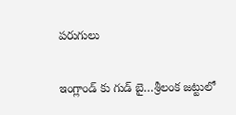ప‌రుగులు

ఇంగ్లాండ్ కు గుడ్ బై…శ్రీలంక జ‌ట్టులో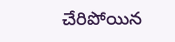చేరిపోయిన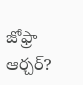జోఫ్రా ఆర్చ‌ర్‌?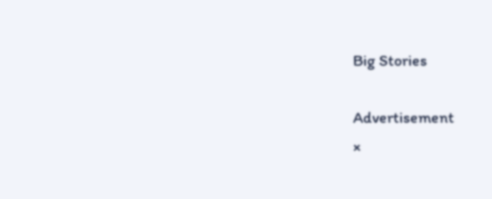Big Stories

Advertisement
×